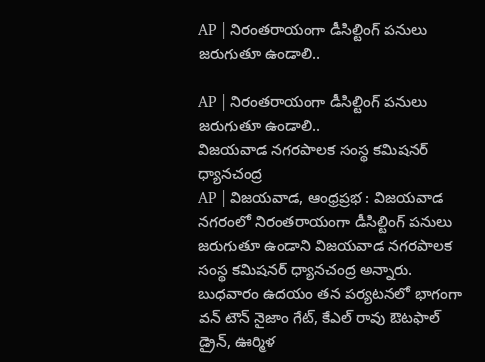AP | నిరంతరాయంగా డీసిల్టింగ్ పనులు జరుగుతూ ఉండాలి..

AP | నిరంతరాయంగా డీసిల్టింగ్ పనులు జరుగుతూ ఉండాలి..
విజయవాడ నగరపాలక సంస్థ కమిషనర్ ధ్యానచంద్ర
AP | విజయవాడ, ఆంధ్రప్రభ : విజయవాడ నగరంలో నిరంతరాయంగా డీసిల్టింగ్ పనులు జరుగుతూ ఉండాని విజయవాడ నగరపాలక సంస్థ కమిషనర్ ధ్యానచంద్ర అన్నారు. బుధవారం ఉదయం తన పర్యటనలో భాగంగా వన్ టౌన్ నైజాం గేట్, కేఎల్ రావు ఔటఫాల్ డ్రైన్, ఊర్మిళ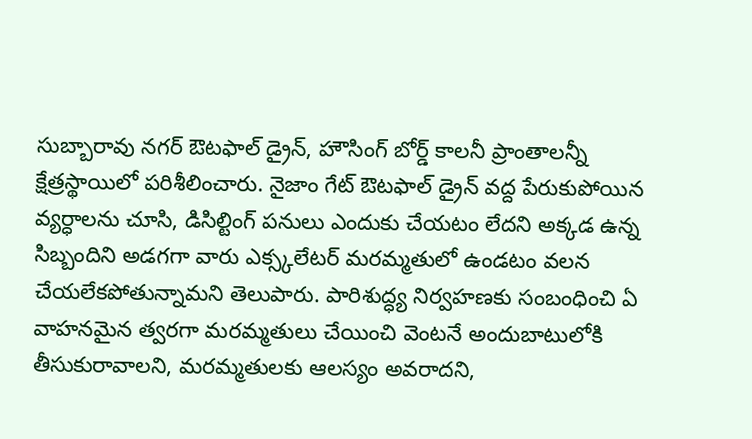సుబ్బారావు నగర్ ఔటఫాల్ డ్రైన్, హౌసింగ్ బోర్డ్ కాలనీ ప్రాంతాలన్నీ క్షేత్రస్థాయిలో పరిశీలించారు. నైజాం గేట్ ఔటఫాల్ డ్రైన్ వద్ద పేరుకుపోయిన వ్యర్ధాలను చూసి, డిసిల్టింగ్ పనులు ఎందుకు చేయటం లేదని అక్కడ ఉన్న సిబ్బందిని అడగగా వారు ఎక్స్కలేటర్ మరమ్మతులో ఉండటం వలన చేయలేకపోతున్నామని తెలుపారు. పారిశుద్ధ్య నిర్వహణకు సంబంధించి ఏ వాహనమైన త్వరగా మరమ్మతులు చేయించి వెంటనే అందుబాటులోకి తీసుకురావాలని, మరమ్మతులకు ఆలస్యం అవరాదని,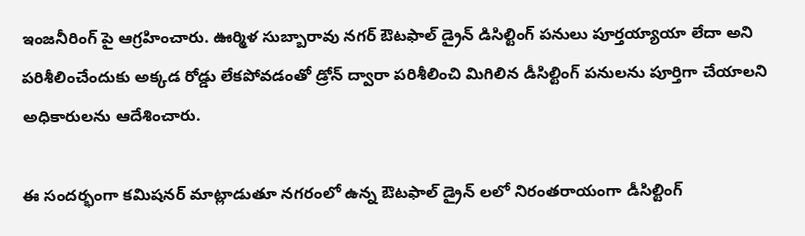ఇంజనీరింగ్ పై ఆగ్రహించారు. ఊర్మిళ సుబ్బారావు నగర్ ఔటఫాల్ డ్రైన్ డిసిల్టింగ్ పనులు పూర్తయ్యాయా లేదా అని పరిశీలించేందుకు అక్కడ రోడ్డు లేకపోవడంతో డ్రోన్ ద్వారా పరిశీలించి మిగిలిన డీసిల్టింగ్ పనులను పూర్తిగా చేయాలని అధికారులను ఆదేశించారు.

ఈ సందర్భంగా కమిషనర్ మాట్లాడుతూ నగరంలో ఉన్న ఔటఫాల్ డ్రైన్ లలో నిరంతరాయంగా డీసిల్టింగ్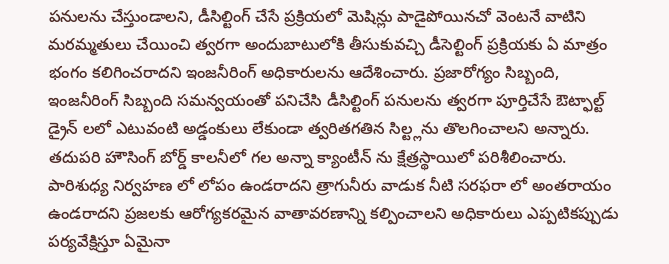పనులను చేస్తుండాలని, డీసిల్టింగ్ చేసే ప్రక్రియలో మెషిన్లు పాడైపోయినచో వెంటనే వాటిని మరమ్మతులు చేయించి త్వరగా అందుబాటులోకి తీసుకువచ్చి డీసెల్టింగ్ ప్రక్రియకు ఏ మాత్రం భంగం కలిగించరాదని ఇంజనీరింగ్ అధికారులను ఆదేశించారు. ప్రజారోగ్యం సిబ్బంది, ఇంజనీరింగ్ సిబ్బంది సమన్వయంతో పనిచేసి డీసిల్టింగ్ పనులను త్వరగా పూర్తిచేసే ఔట్ఫాల్ట్ డ్రైన్ లలో ఎటువంటి అడ్డంకులు లేకుండా త్వరితగతిన సిల్ట్లను తొలగించాలని అన్నారు. తదుపరి హౌసింగ్ బోర్డ్ కాలనీలో గల అన్నా క్యాంటీన్ ను క్షేత్రస్థాయిలో పరిశీలించారు. పారిశుధ్య నిర్వహణ లో లోపం ఉండరాదని త్రాగునీరు వాడుక నీటి సరఫరా లో అంతరాయం ఉండరాదని ప్రజలకు ఆరోగ్యకరమైన వాతావరణాన్ని కల్పించాలని అధికారులు ఎప్పటికప్పుడు పర్యవేక్షిస్తూ ఏమైనా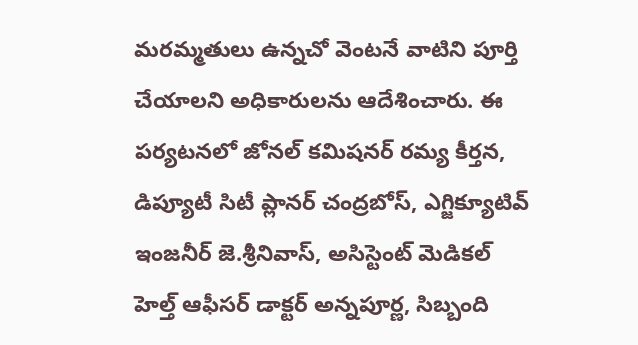మరమ్మతులు ఉన్నచో వెంటనే వాటిని పూర్తి చేయాలని అధికారులను ఆదేశించారు. ఈ పర్యటనలో జోనల్ కమిషనర్ రమ్య కీర్తన, డిప్యూటీ సిటీ ప్లానర్ చంద్రబోస్, ఎగ్జిక్యూటివ్ ఇంజనీర్ జె.శ్రీనివాస్, అసిస్టెంట్ మెడికల్ హెల్త్ ఆఫీసర్ డాక్టర్ అన్నపూర్ణ, సిబ్బంది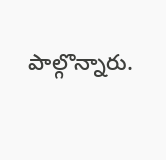పాల్గొన్నారు.